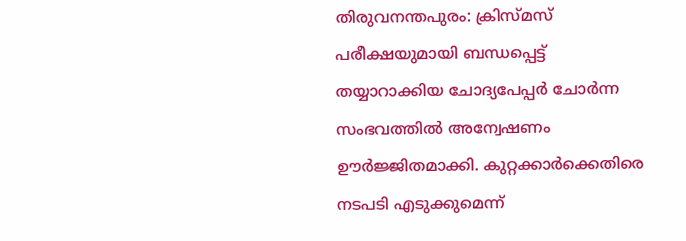തിരുവനന്തപുരം: ക്രിസ്മസ് പരീക്ഷയുമായി ബന്ധപ്പെട്ട് തയ്യാറാക്കിയ ചോദ്യപേപ്പർ ചോർന്ന സംഭവത്തിൽ അന്വേഷണം ഊർജ്ജിതമാക്കി. കുറ്റക്കാർക്കെതിരെ നടപടി എടുക്കുമെന്ന്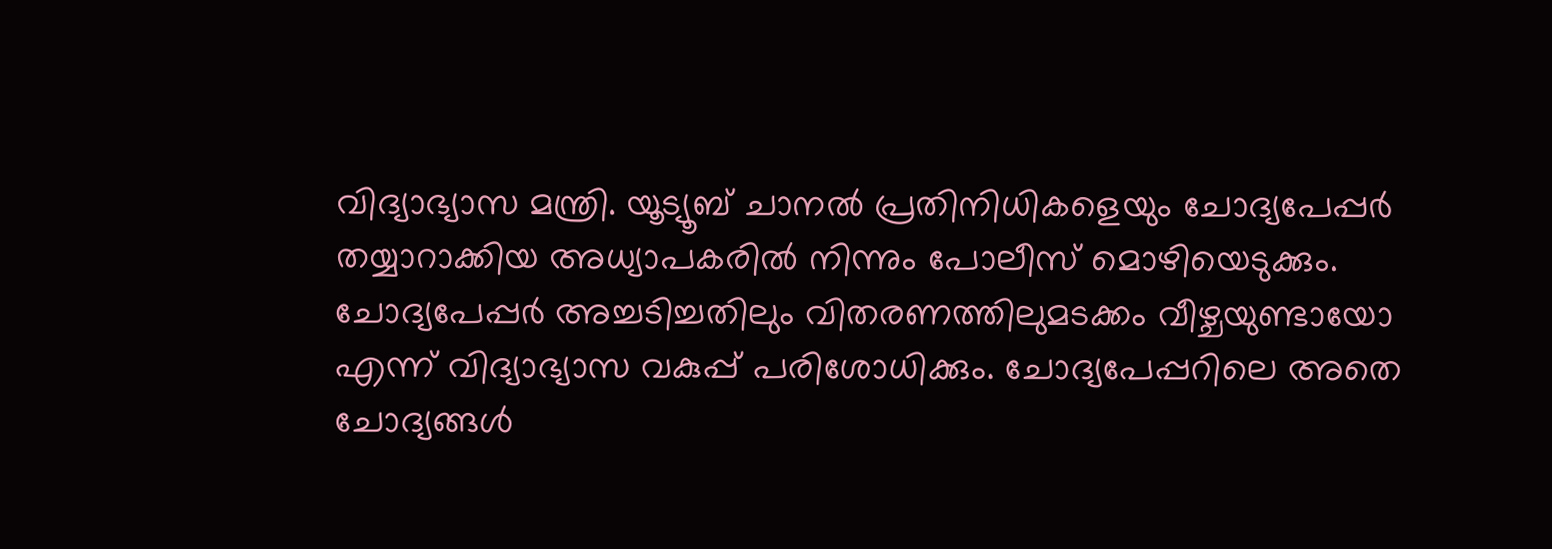വിദ്യാഭ്യാസ മന്ത്രി. യൂട്യൂബ് ചാനൽ പ്രതിനിധികളെയും ചോദ്യപേപ്പർ തയ്യാറാക്കിയ അധ്യാപകരിൽ നിന്നും പോലീസ് മൊഴിയെടുക്കും. ചോദ്യപേപ്പർ അച്ചടിച്ചതിലും വിതരണത്തിലുമടക്കം വീഴ്ചയുണ്ടായോ എന്ന് വിദ്യാഭ്യാസ വകുപ്പ് പരിശോധിക്കും. ചോദ്യപേപ്പറിലെ അതെ ചോദ്യങ്ങൾ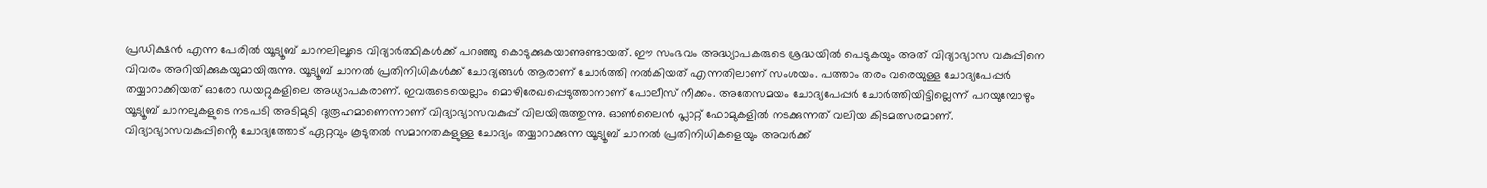പ്രഡിക്ഷൻ എന്ന പേരിൽ യൂട്യൂബ് ചാനലിലൂടെ വിദ്യാർത്ഥികൾക്ക് പറഞ്ഞു കൊടുക്കുകയാണുണ്ടായത്. ഈ സംഭവം അദ്ധ്യാപകരുടെ ശ്രദ്ധയിൽ പെടുകയും അത് വിദ്യാഭ്യാസ വകുപ്പിനെ വിവരം അറിയിക്കുകയുമായിരുന്നു. യൂട്യൂബ് ചാനൽ പ്രതിനിധികൾക്ക് ചോദ്യങ്ങൾ ആരാണ് ചോർത്തി നൽകിയത് എന്നതിലാണ് സംശയം. പത്താം തരം വരെയുള്ള ചോദ്യപേപ്പർ തയ്യാറാക്കിയത് ഓരോ ഡയറ്റുകളിലെ അധ്യാപകരാണ്. ഇവരുടെയെല്ലാം മൊഴിരേഖപ്പെടുത്താനാണ് പോലീസ് നീക്കം. അതേസമയം ചോദ്യപേപ്പർ ചോർത്തിയിട്ടില്ലെന്ന് പറയുമ്പോഴും യൂട്യൂബ് ചാനലുകളുടെ നടപടി അടിമുടി ദുരൂഹമാണെന്നാണ് വിദ്യാഭ്യാസവകുപ്പ് വിലയിരുത്തുന്നു. ഓൺലൈൻ പ്ലാറ്റ് ഫോമുകളിൽ നടക്കുന്നത് വലിയ കിടമത്സരമാണ്. വിദ്യാഭ്യാസവകുപ്പിൻ്റെ ചോദ്യത്തോട് ഏറ്റവും കൂടുതൽ സമാനതകളുള്ള ചോദ്യം തയ്യാറാക്കുന്ന യൂട്യൂബ് ചാനൽ പ്രതിനിധികളെയും അവർക്ക്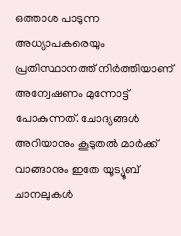ഒത്താശ പാടുന്ന അധ്യാപകരെയും പ്രതിസ്ഥാനത്ത് നിർത്തിയാണ് അന്വേഷണം മുന്നോട്ട് പോകുന്നത്. ചോദ്യങ്ങൾ അറിയാനും കൂടുതൽ മാർക്ക് വാങ്ങാനും ഇതേ യൂട്യൂബ് ചാനലുകൾ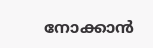നോക്കാൻ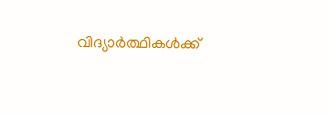വിദ്യാർത്ഥികൾക്ക്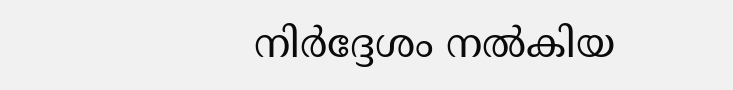നിർദ്ദേശം നൽകിയ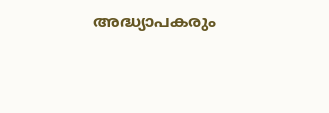അദ്ധ്യാപകരും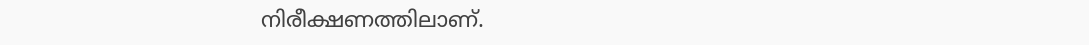നിരീക്ഷണത്തിലാണ്.